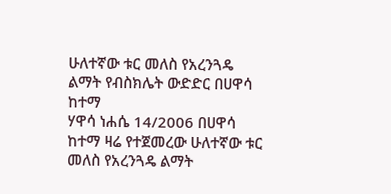ሁለተኛው ቱር መለስ የአረንጓዴ ልማት የብስክሌት ውድድር በሀዋሳ ከተማ
ሃዋሳ ነሐሴ 14/2006 በሀዋሳ ከተማ ዛሬ የተጀመረው ሁለተኛው ቱር መለስ የአረንጓዴ ልማት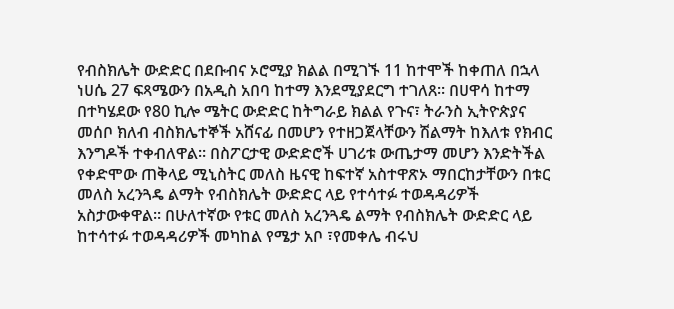የብስክሌት ውድድር በደቡብና ኦሮሚያ ክልል በሚገኙ 11 ከተሞች ከቀጠለ በኋላ ነሀሴ 27 ፍጻሜውን በአዲስ አበባ ከተማ እንደሚያደርግ ተገለጸ፡፡ በሀዋሳ ከተማ በተካሄደው የ80 ኪሎ ሜትር ውድድር ከትግራይ ክልል የጉና፣ ትራንስ ኢትዮጵያና መሰቦ ክለብ ብስክሌተኞች አሸናፊ በመሆን የተዘጋጀላቸውን ሽልማት ከእለቱ የክብር እንግዶች ተቀብለዋል። በስፖርታዊ ውድድሮች ሀገሪቱ ውጤታማ መሆን እንድትችል የቀድሞው ጠቅላይ ሚኒስትር መለስ ዜናዊ ከፍተኛ አስተዋጽኦ ማበርከታቸውን በቱር መለስ አረንጓዴ ልማት የብስክሌት ውድድር ላይ የተሳተፉ ተወዳዳሪዎች አስታውቀዋል፡፡ በሁለተኛው የቱር መለስ አረንጓዴ ልማት የብስክሌት ውድድር ላይ ከተሳተፉ ተወዳዳሪዎች መካከል የሜታ አቦ ፣የመቀሌ ብሩህ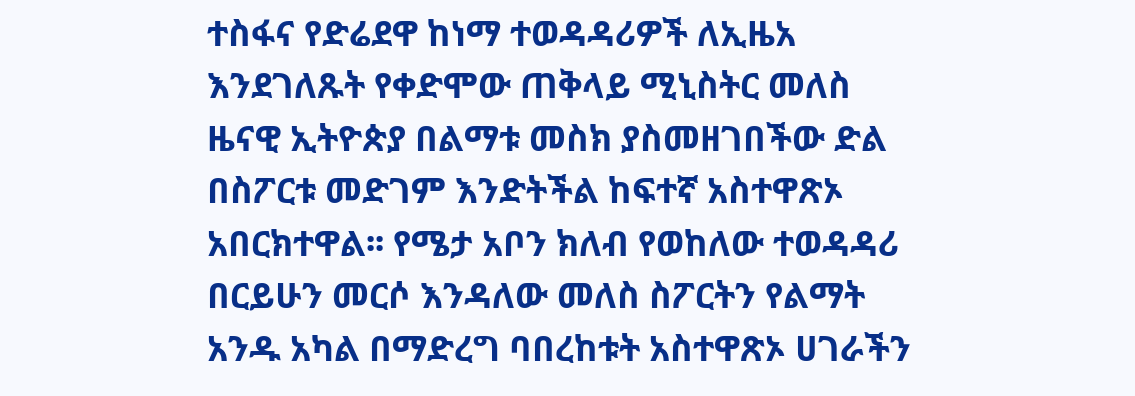ተስፋና የድሬደዋ ከነማ ተወዳዳሪዎች ለኢዜአ እንደገለጹት የቀድሞው ጠቅላይ ሚኒስትር መለስ ዜናዊ ኢትዮጵያ በልማቱ መስክ ያስመዘገበችው ድል በስፖርቱ መድገም እንድትችል ከፍተኛ አስተዋጽኦ አበርክተዋል፡፡ የሜታ አቦን ክለብ የወከለው ተወዳዳሪ በርይሁን መርሶ እንዳለው መለስ ስፖርትን የልማት አንዱ አካል በማድረግ ባበረከቱት አስተዋጽኦ ሀገራችን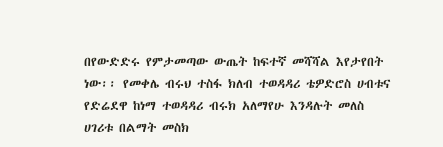በየውድድሩ የምታመጣው ውጤት ከፍተኛ መሻሻል እየታየበት ነው፡፡ የመቀሌ ብሩህ ተስፋ ክለብ ተወዳዳሪ ቴዎድሮስ ሀብቱና የድሬደዋ ከነማ ተወዳዳሪ ብሩክ አለማየሁ እንዳሉት መለስ ሀገሪቱ በልማት መስክ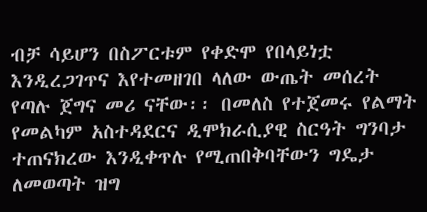ብቻ ሳይሆን በስፖርቱም የቀድሞ የበላይነቷ እንዲረጋገጥና እየተመዘገበ ላለው ውጤት መሰረት የጣሉ ጀግና መሪ ናቸው፡፡ በመለስ የተጀመሩ የልማት የመልካም አስተዳደርና ዲሞክራሲያዊ ስርዓት ግንባታ ተጠናክረው እንዲቀጥሉ የሚጠበቅባቸውን ግዴታ ለመወጣት ዝግ